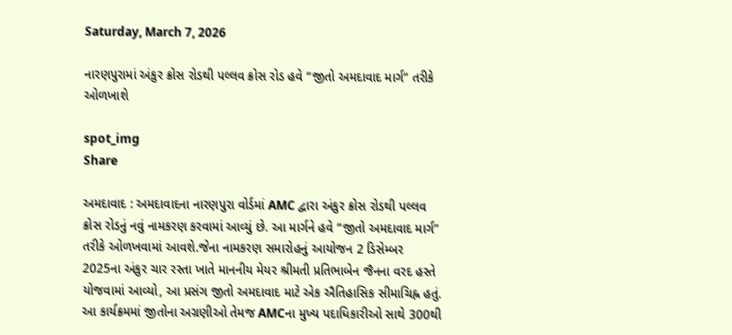Saturday, March 7, 2026

નારણપુરામાં અંકુર ક્રોસ રોડથી પલ્લવ ક્રોસ રોડ હવે “જીતો અમદાવાદ માર્ગ” તરીકે ઓળખાશે

spot_img
Share

અમદાવાદ : અમદાવાદના નારણપુરા વોર્ડમાં AMC દ્વારા અંકુર ક્રોસ રોડથી પલ્લવ ક્રોસ રોડનું નવું નામકરણ કરવામાં આવ્યું છે. આ માર્ગને હવે “જીતો અમદાવાદ માર્ગ” તરીકે ઓળખવામાં આવશે.જેના નામકરણ સમારોહનું આયોજન 2 ડિસેમ્બર 2025ના અંકુર ચાર રસ્તા ખાતે માનનીય મેયર શ્રીમતી પ્રતિભાબેન જૈનના વરદ હસ્તે યોજવામાં આવ્યો, આ પ્રસંગ જીતો અમદાવાદ માટે એક ઐતિહાસિક સીમાચિહ્ન હતું. આ કાર્યક્રમમાં જીતોના અગ્રણીઓ તેમજ AMCના મુખ્ય પદાધિકારીઓ સાથે 300થી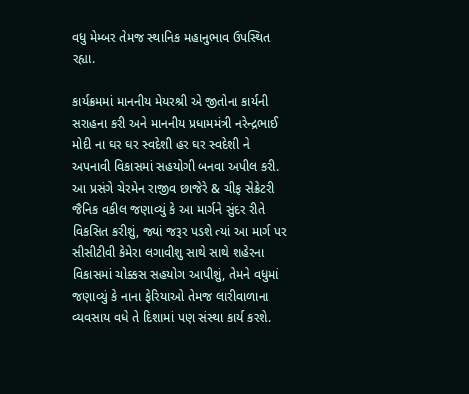વધુ મેમ્બર તેમજ સ્થાનિક મહાનુભાવ ઉપસ્થિત રહ્યા.

કાર્યક્રમમાં માનનીય મેયરશ્રી એ જીતોના કાર્યની સરાહના કરી અને માનનીય પ્રધામમંત્રી નરેન્દ્રભાઈ મોદી ના ઘર ઘર સ્વદેશી હર ઘર સ્વદેશી ને અપનાવી વિકાસમાં સહયોગી બનવા અપીલ કરી. આ પ્રસંગે ચેરમેન રાજીવ છાજેરે & ચીફ સેક્રેટરી જૈનિક વકીલ જણાવ્યું કે આ માર્ગને સુંદર રીતે વિકસિત કરીશું, જ્યાં જરૂર પડશે ત્યાં આ માર્ગ પર સીસીટીવી કેમેરા લગાવીશુ સાથે સાથે શહેરના વિકાસમાં ચોક્કસ સહયોગ આપીશું, તેમને વધુમાં જણાવ્યું કે નાના ફેરિયાઓ તેમજ લારીવાળાના વ્યવસાય વધે તે દિશામાં પણ સંસ્થા કાર્ય કરશે.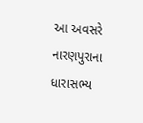આ અવસરે નારણપુરાના ધારાસભ્ય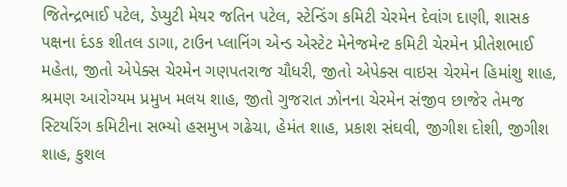જિતેન્દ્રભાઈ પટેલ, ડેપ્યુટી મેયર જતિન પટેલ, સ્ટેન્ડિંગ કમિટી ચેરમેન દેવાંગ દાણી, શાસક પક્ષના દંડક શીતલ ડાગા, ટાઉન પ્લાનિંગ એન્ડ એસ્ટેટ મેનેજમેન્ટ કમિટી ચેરમેન પ્રીતેશભાઈ મહેતા, જીતો એપેક્સ ચેરમેન ગણપતરાજ ચૌધરી, જીતો એપેક્સ વાઇસ ચેરમેન હિમાંશુ શાહ, શ્રમણ આરોગ્યમ પ્રમુખ મલય શાહ, જીતો ગુજરાત ઝોનના ચેરમેન સંજીવ છાજેર તેમજ સ્ટિયરિંગ કમિટીના સભ્યો હસમુખ ગઢેચા, હેમંત શાહ, પ્રકાશ સંઘવી, જીગીશ દોશી, જીગીશ શાહ, કુશલ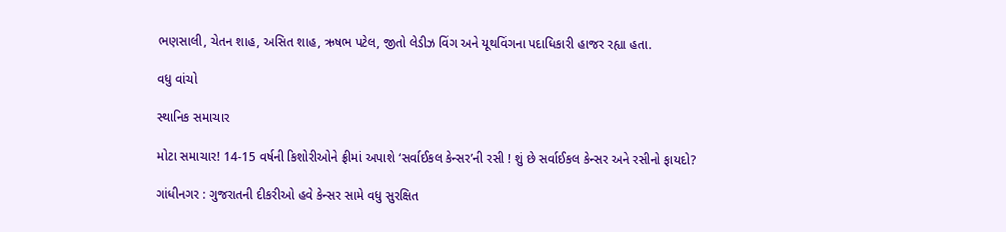ભણસાલી, ચેતન શાહ, અસિત શાહ, ઋષભ પટેલ, જીતો લેડીઝ વિંગ અને યૂથવિંગના પદાધિકારી હાજર રહ્યા હતા.

વધુ વાંચો

સ્થાનિક સમાચાર

મોટા સમાચાર! 14-15 વર્ષની કિશોરીઓને ફ્રીમાં અપાશે ‘સર્વાઈકલ કેન્સર’ની રસી ! શું છે સર્વાઈકલ કેન્સર અને રસીનો ફાયદો?

ગાંધીનગર : ગુજરાતની દીકરીઓ હવે કેન્સર સામે વધુ સુરક્ષિત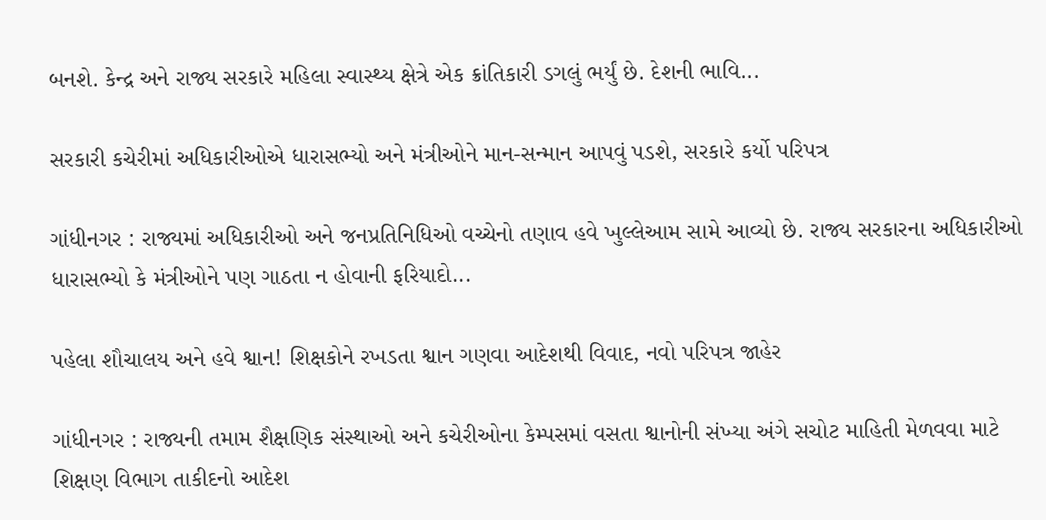બનશે. કેન્દ્ર અને રાજ્ય સરકારે મહિલા સ્વાસ્થ્ય ક્ષેત્રે એક ક્રાંતિકારી ડગલું ભર્યું છે. દેશની ભાવિ...

સરકારી કચેરીમાં અધિકારીઓએ ધારાસભ્યો અને મંત્રીઓને માન-સન્માન આપવું પડશે, સરકારે કર્યો પરિપત્ર

ગાંધીનગર : રાજ્યમાં અધિકારીઓ અને જનપ્રતિનિધિઓ વચ્ચેનો તણાવ હવે ખુલ્લેઆમ સામે આવ્યો છે. રાજ્ય સરકારના અધિકારીઓ ધારાસભ્યો કે મંત્રીઓને પણ ગાઠતા ન હોવાની ફરિયાદો...

પહેલા શૌચાલય અને હવે શ્વાન! શિક્ષકોને રખડતા શ્વાન ગણવા આદેશથી વિવાદ, નવો પરિપત્ર જાહેર

ગાંધીનગર : રાજ્યની તમામ શૈક્ષણિક સંસ્થાઓ અને કચેરીઓના કેમ્પસમાં વસતા શ્વાનોની સંખ્યા અંગે સચોટ માહિતી મેળવવા માટે શિક્ષણ વિભાગ તાકીદનો આદેશ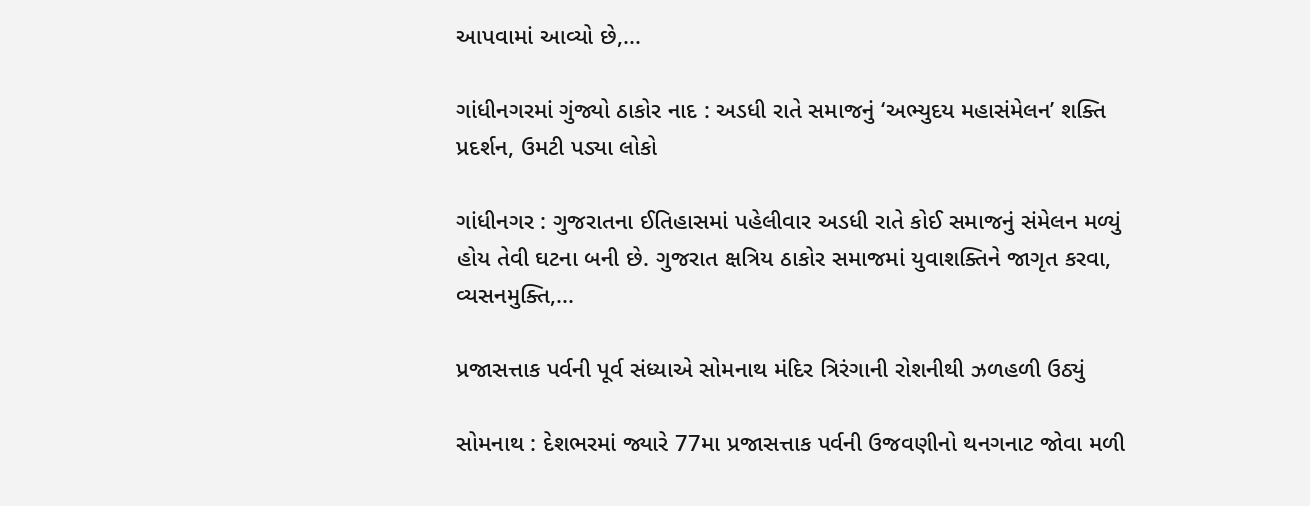આપવામાં આવ્યો છે,...

ગાંધીનગરમાં ગુંજ્યો ઠાકોર નાદ : અડધી રાતે સમાજનું ‘અભ્યુદય મહાસંમેલન’ શક્તિ પ્રદર્શન, ઉમટી પડ્યા લોકો

ગાંધીનગર : ગુજરાતના ઈતિહાસમાં પહેલીવાર અડધી રાતે કોઈ સમાજનું સંમેલન મળ્યું હોય તેવી ઘટના બની છે. ગુજરાત ક્ષત્રિય ઠાકોર સમાજમાં યુવાશક્તિને જાગૃત કરવા, વ્યસનમુક્તિ,...

પ્રજાસત્તાક પર્વની પૂર્વ સંધ્યાએ સોમનાથ મંદિર ત્રિરંગાની રોશનીથી ઝળહળી ઉઠ્યું

સોમનાથ : દેશભરમાં જ્યારે 77મા પ્રજાસત્તાક પર્વની ઉજવણીનો થનગનાટ જોવા મળી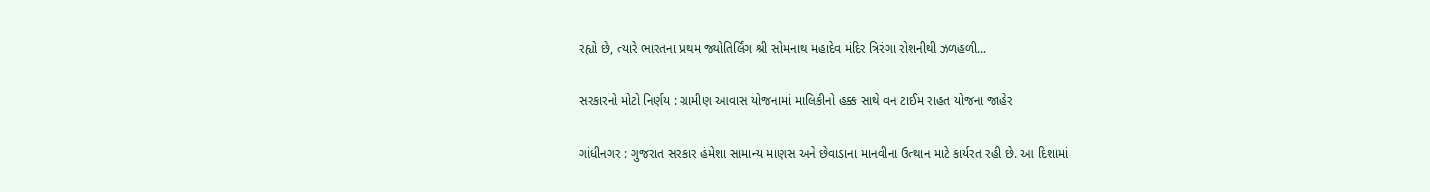રહ્યો છે, ત્યારે ભારતના પ્રથમ જ્યોતિર્લિંગ શ્રી સોમનાથ મહાદેવ મંદિર ત્રિરંગા રોશનીથી ઝળહળી...

સરકારનો મોટો નિર્ણય : ગ્રામીણ આવાસ યોજનામાં માલિકીનો હક્ક સાથે વન ટાઈમ રાહત યોજના જાહેર

ગાંધીનગર : ગુજરાત સરકાર હંમેશા સામાન્ય માણસ અને છેવાડાના માનવીના ઉત્થાન માટે કાર્યરત રહી છે. આ દિશામાં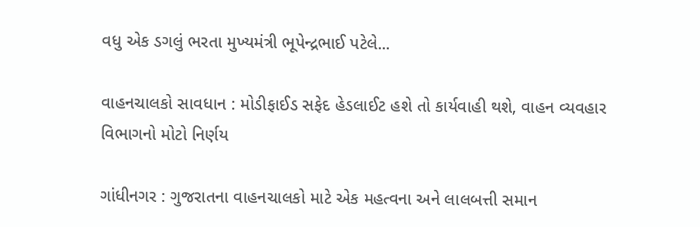વધુ એક ડગલું ભરતા મુખ્યમંત્રી ભૂપેન્દ્રભાઈ પટેલે...

વાહનચાલકો સાવધાન : મોડીફાઈડ સફેદ હેડલાઈટ હશે તો કાર્યવાહી થશે, વાહન વ્યવહાર વિભાગનો મોટો નિર્ણય

ગાંધીનગર : ગુજરાતના વાહનચાલકો માટે એક મહત્વના અને લાલબત્તી સમાન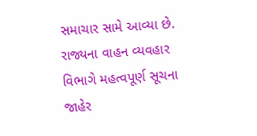સમાચાર સામે આવ્યા છે. રાજ્યના વાહન વ્યવહાર વિભાગે મહત્વપૂર્ણ સૂચના જાહેર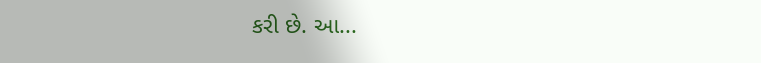કરી છે. આ...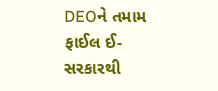DEOને તમામ ફાઈલ ઈ-સરકારથી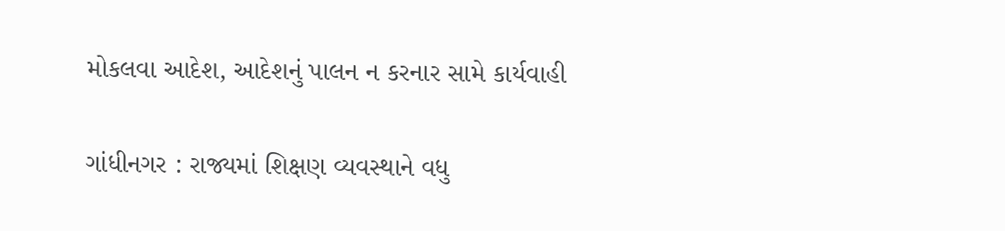મોકલવા આદેશ, આદેશનું પાલન ન કરનાર સામે કાર્યવાહી

ગાંધીનગર : રાજ્યમાં શિક્ષણ વ્યવસ્થાને વધુ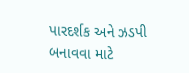પારદર્શક અને ઝડપી બનાવવા માટે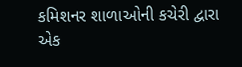કમિશનર શાળાઓની કચેરી દ્વારા એક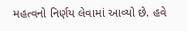મહત્વનો નિર્ણય લેવામાં આવ્યો છે. હવે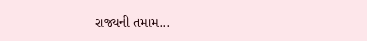રાજ્યની તમામ...